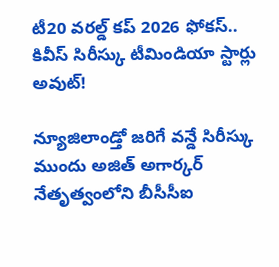టీ20 వరల్డ్ కప్ 2026 ఫోకస్.. కివీస్ సిరీస్కు టీమిండియా స్టార్లు అవుట్!

న్యూజిలాండ్తో జరిగే వన్డే సిరీస్కు ముందు అజిత్ అగార్కర్ నేతృత్వంలోని బీసీసీఐ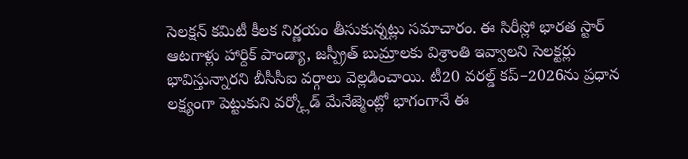సెలక్షన్ కమిటీ కీలక నిర్ణయం తీసుకున్నట్లు సమాచారం. ఈ సిరీస్లో భారత స్టార్ ఆటగాళ్లు హార్దిక్ పాండ్యా, జస్ప్రీత్ బుమ్రాలకు విశ్రాంతి ఇవ్వాలని సెలక్టర్లు భావిస్తున్నారని బీసీసీఐ వర్గాలు వెల్లడించాయి. టీ20 వరల్డ్ కప్–2026ను ప్రధాన లక్ష్యంగా పెట్టుకుని వర్క్లోడ్ మేనేజ్మెంట్లో భాగంగానే ఈ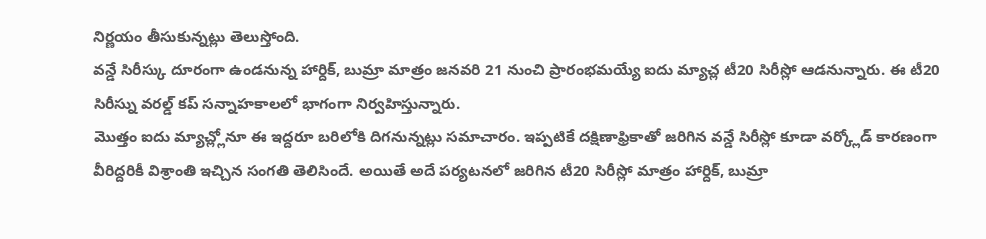నిర్ణయం తీసుకున్నట్లు తెలుస్తోంది.
వన్డే సిరీస్కు దూరంగా ఉండనున్న హార్దిక్, బుమ్రా మాత్రం జనవరి 21 నుంచి ప్రారంభమయ్యే ఐదు మ్యాచ్ల టీ20 సిరీస్లో ఆడనున్నారు. ఈ టీ20 సిరీస్ను వరల్డ్ కప్ సన్నాహకాలలో భాగంగా నిర్వహిస్తున్నారు.
మొత్తం ఐదు మ్యాచ్ల్లోనూ ఈ ఇద్దరూ బరిలోకి దిగనున్నట్లు సమాచారం. ఇప్పటికే దక్షిణాఫ్రికాతో జరిగిన వన్డే సిరీస్లో కూడా వర్క్లోడ్ కారణంగా వీరిద్దరికీ విశ్రాంతి ఇచ్చిన సంగతి తెలిసిందే. అయితే అదే పర్యటనలో జరిగిన టీ20 సిరీస్లో మాత్రం హార్దిక్, బుమ్రా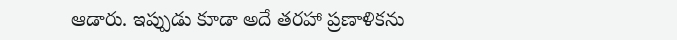ఆడారు. ఇప్పుడు కూడా అదే తరహా ప్రణాళికను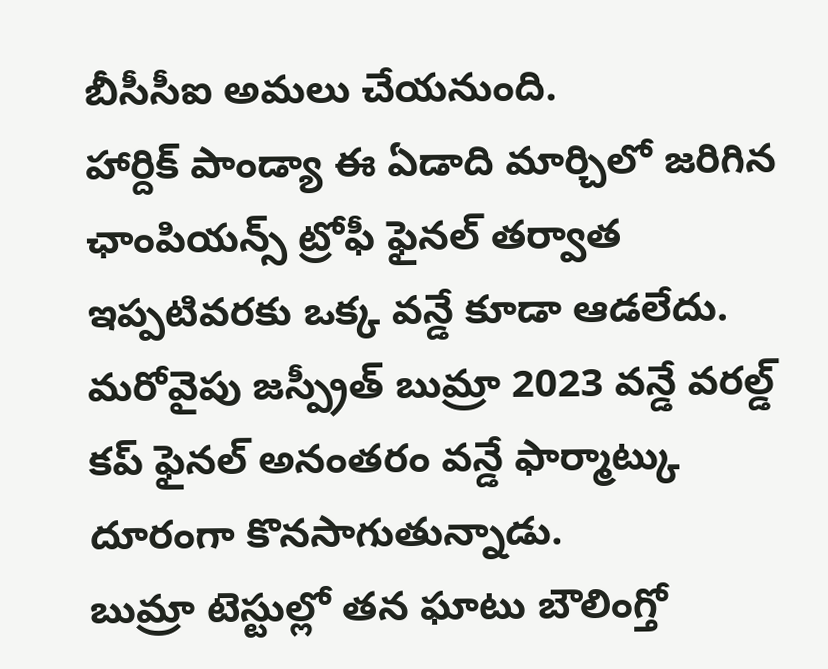బీసీసీఐ అమలు చేయనుంది.
హార్దిక్ పాండ్యా ఈ ఏడాది మార్చిలో జరిగిన ఛాంపియన్స్ ట్రోఫీ ఫైనల్ తర్వాత ఇప్పటివరకు ఒక్క వన్డే కూడా ఆడలేదు. మరోవైపు జస్ప్రీత్ బుమ్రా 2023 వన్డే వరల్డ్ కప్ ఫైనల్ అనంతరం వన్డే ఫార్మాట్కు దూరంగా కొనసాగుతున్నాడు.
బుమ్రా టెస్టుల్లో తన ఘాటు బౌలింగ్తో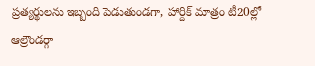ప్రత్యర్థులను ఇబ్బంది పెడుతుండగా, హార్దిక్ మాత్రం టీ20ల్లో ఆల్రౌండర్గా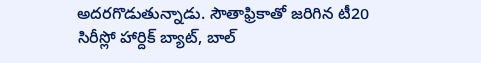అదరగొడుతున్నాడు. సౌతాఫ్రికాతో జరిగిన టీ20 సిరీస్లో హార్దిక్ బ్యాట్, బాల్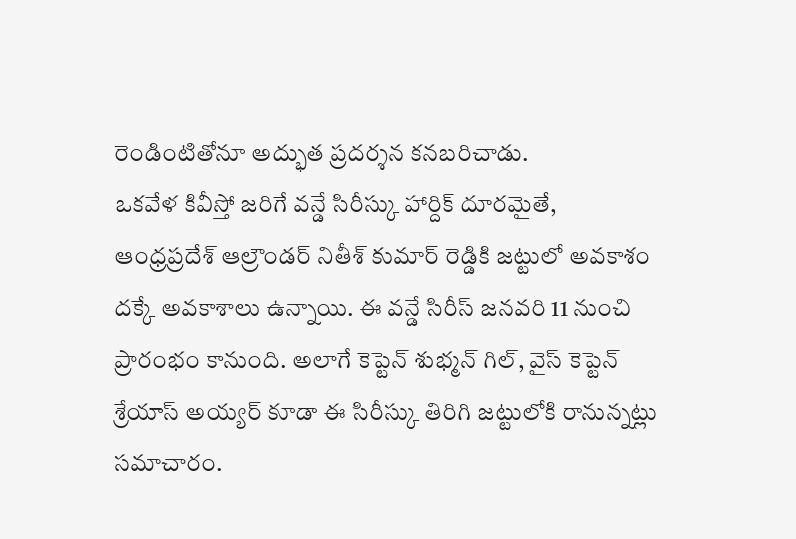రెండింటితోనూ అద్భుత ప్రదర్శన కనబరిచాడు.
ఒకవేళ కివీస్తో జరిగే వన్డే సిరీస్కు హార్దిక్ దూరమైతే, ఆంధ్రప్రదేశ్ ఆల్రౌండర్ నితీశ్ కుమార్ రెడ్డికి జట్టులో అవకాశం దక్కే అవకాశాలు ఉన్నాయి. ఈ వన్డే సిరీస్ జనవరి 11 నుంచి ప్రారంభం కానుంది. అలాగే కెప్టెన్ శుభ్మన్ గిల్, వైస్ కెప్టెన్ శ్రేయాస్ అయ్యర్ కూడా ఈ సిరీస్కు తిరిగి జట్టులోకి రానున్నట్లు సమాచారం.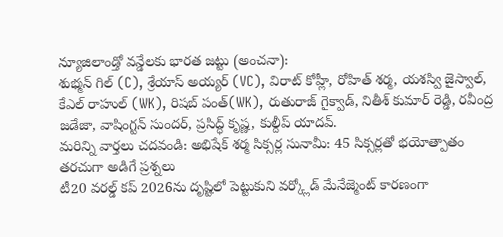న్యూజిలాండ్తో వన్డేలకు భారత జట్టు (అంచనా):
శుభ్మన్ గిల్ (C), శ్రేయాస్ అయ్యర్ (VC), విరాట్ కోహ్లీ, రోహిత్ శర్మ, యశస్వి జైస్వాల్, కేఎల్ రాహుల్ (WK), రిషబ్ పంత్(WK), రుతురాజ్ గైక్వాడ్, నితీశ్ కుమార్ రెడ్డి, రవీంద్ర జడేజా, వాషింగ్టన్ సుందర్, ప్రసిద్ధ్ కృష్ణ, కుల్దీప్ యాదవ్.
మరిన్ని వార్తలు చదవండి: అభిషేక్ శర్మ సిక్సర్ల సునామీ: 45 సిక్సర్లతో భయోత్పాతం
తరచుగా అడిగే ప్రశ్నలు
టీ20 వరల్డ్ కప్ 2026ను దృష్టిలో పెట్టుకుని వర్క్లోడ్ మేనేజ్మెంట్ కారణంగా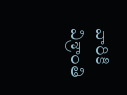వారికి విశ్రాంతి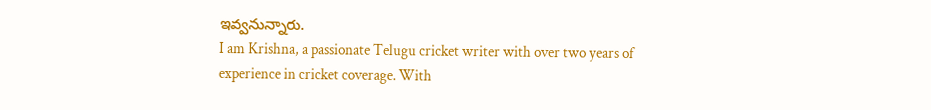ఇవ్వనున్నారు.
I am Krishna, a passionate Telugu cricket writer with over two years of experience in cricket coverage. With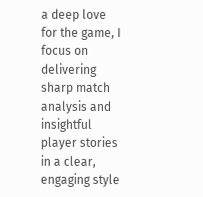a deep love for the game, I focus on delivering sharp match analysis and insightful player stories in a clear, engaging style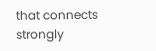that connects strongly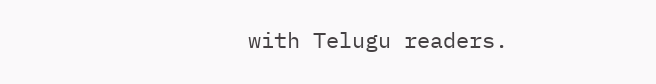with Telugu readers.